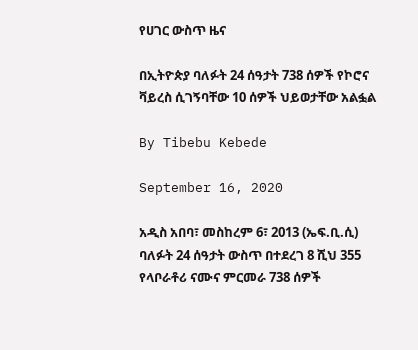የሀገር ውስጥ ዜና

በኢትዮጵያ ባለፉት 24 ሰዓታት 738 ሰዎች የኮሮና ቫይረስ ሲገኝባቸው 10 ሰዎች ህይወታቸው አልፏል

By Tibebu Kebede

September 16, 2020

አዲስ አበባ፣ መስከረም 6፣ 2013 (ኤፍ.ቢ.ሲ) ባለፉት 24 ሰዓታት ውስጥ በተደረገ 8 ሺህ 355 የላቦራቶሪ ናሙና ምርመራ 738 ሰዎች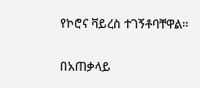የኮሮና ቫይረስ ተገኝቶባቸዋል።

በአጠቃላይ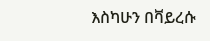እስካሁን በቫይረሱ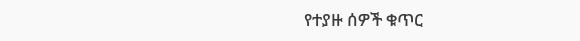የተያዙ ሰዎች ቁጥር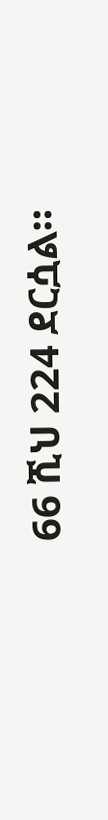66 ሺህ 224 ደርሷል።